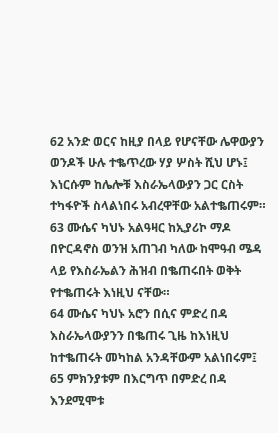62 አንድ ወርና ከዚያ በላይ የሆናቸው ሌዋውያን ወንዶች ሁሉ ተቈጥረው ሃያ ሦስት ሺህ ሆኑ፤ እነርሱም ከሌሎቹ እስራኤላውያን ጋር ርስት ተካፋዮች ስላልነበሩ አብረዋቸው አልተቈጠሩም።
63 ሙሴና ካህኑ አልዓዛር ከኢያሪኮ ማዶ በዮርዳኖስ ወንዝ አጠገብ ካለው ከሞዓብ ሜዳ ላይ የእስራኤልን ሕዝብ በቈጠሩበት ወቅት የተቈጠሩት እነዚህ ናቸው።
64 ሙሴና ካህኑ አሮን በሲና ምድረ በዳ እስራኤላውያንን በቈጠሩ ጊዜ ከእነዚህ ከተቈጠሩት መካከል አንዳቸውም አልነበሩም፤
65 ምክንያቱም በእርግጥ በምድረ በዳ እንደሚሞቱ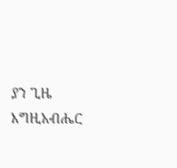ያን ጊዜ እግዚአብሔር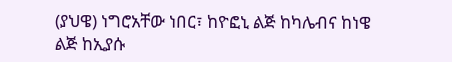(ያህዌ) ነግሮአቸው ነበር፣ ከዮፎኒ ልጅ ከካሌብና ከነዌ ልጅ ከኢያሱ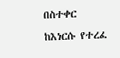በስተቀር ከእነርሱ የተረፈ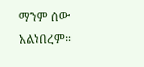ማንም ሰው አልነበረም።